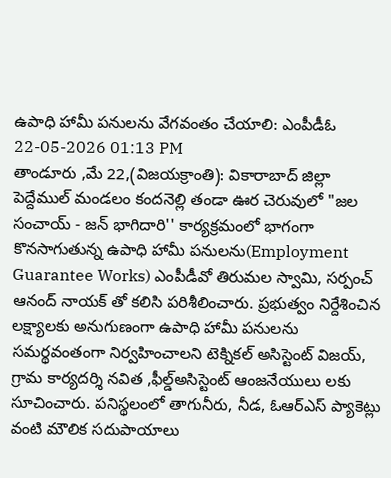ఉపాధి హామీ పనులను వేగవంతం చేయాలి: ఎంపీడీఓ
22-05-2026 01:13 PM
తాండూరు ,మే 22,(విజయక్రాంతి): వికారాబాద్ జిల్లా పెద్దేముల్ మండలం కందనెల్లి తండా ఊర చెరువులో "జల సంచాయ్ - జన్ భాగిదారి'' కార్యక్రమంలో భాగంగా కొనసాగుతున్న ఉపాధి హామీ పనులను(Employment Guarantee Works) ఎంపీడీవో తిరుమల స్వామి, సర్పంచ్ ఆనంద్ నాయక్ తో కలిసి పరిశీలించారు. ప్రభుత్వం నిర్దేశించిన లక్ష్యాలకు అనుగుణంగా ఉపాధి హామీ పనులను సమర్థవంతంగా నిర్వహించాలని టెక్నికల్ అసిస్టెంట్ విజయ్, గ్రామ కార్యదర్శి నవిత ,ఫీల్డ్అసిస్టెంట్ ఆంజనేయులు లకు సూచించారు. పనిస్థలంలో తాగునీరు, నీడ, ఓఆర్ఎస్ ప్యాకెట్లు వంటి మౌలిక సదుపాయాలు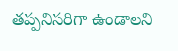తప్పనిసరిగా ఉండాలని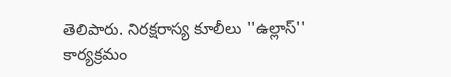తెలిపారు. నిరక్షరాస్య కూలీలు ''ఉల్లాస్'' కార్యక్రమం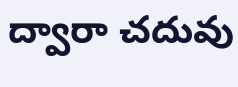ద్వారా చదువు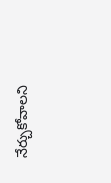నేర్చుకోవాలని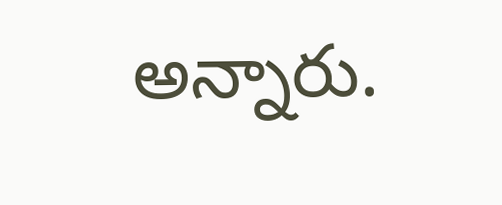అన్నారు.